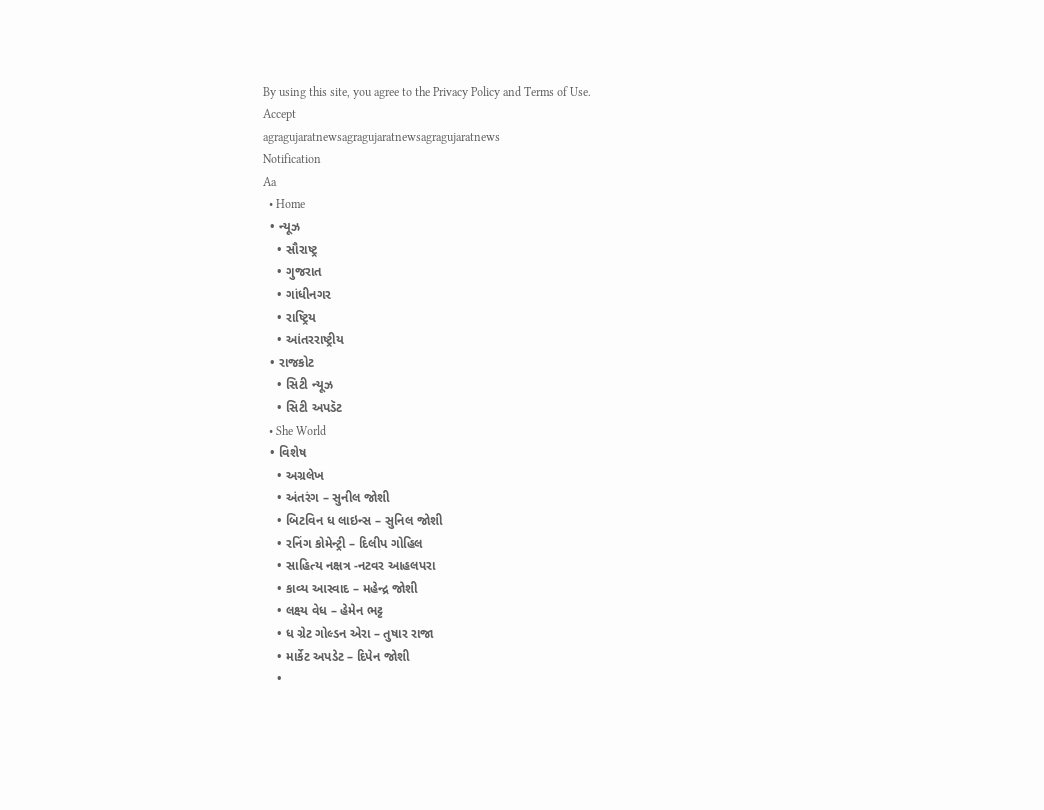By using this site, you agree to the Privacy Policy and Terms of Use.
Accept
agragujaratnewsagragujaratnewsagragujaratnews
Notification
Aa
  • Home
  • ન્યૂઝ
    • સૌરાષ્ટ્ર
    • ગુજરાત
    • ગાંધીનગર
    • રાષ્ટ્રિય
    • આંતરરાષ્ટ્રીય
  • રાજકોટ
    • સિટી ન્યૂઝ
    • સિટી અપડૅટ
  • She World
  • વિશેષ
    • અગ્રલેખ
    • અંતરંગ – સુનીલ જોશી
    • બિટવિન ધ લાઇન્સ – સુનિલ જોશી
    • રનિંગ કોમેન્ટ્રી – દિલીપ ગોહિલ
    • સાહિત્ય નક્ષત્ર -નટવર આહલપરા
    • કાવ્ય આસ્વાદ – મહેન્દ્ર જોશી
    • લક્ષ્ય વેધ – હેમેન ભટ્ટ
    • ધ ગ્રેટ ગોલ્ડન એરા – તુષાર રાજા
    • માર્કેટ અપડેટ – દિપેન જોશી
    •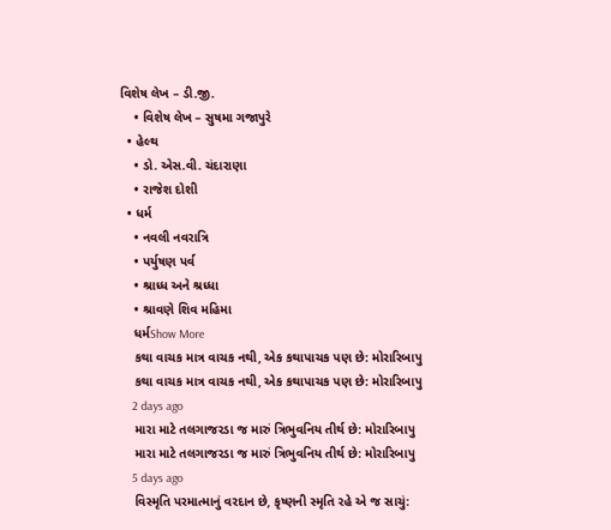વિશેષ લેખ – ડી.જી.
    • વિશેષ લેખ – સુષમા ગજાપુરે
  • હેલ્થ
    • ડો. એસ.વી. ચંદારાણા
    • રાજેશ દોશી
  • ધર્મ
    • નવલી નવરાત્રિ
    • પર્યુષણ પર્વ
    • શ્રાધ્ધ અને શ્રધ્ધા
    • શ્રાવણે શિવ મહિમા
    ધર્મShow More
    કથા વાચક માત્ર વાચક નથી, એક કથાપાચક પણ છે: મોરારિબાપુ
    કથા વાચક માત્ર વાચક નથી, એક કથાપાચક પણ છે: મોરારિબાપુ
    2 days ago
    મારા માટે તલગાજરડા જ મારું ત્રિભુવનિય તીર્થ છે: મોરારિબાપુ
    મારા માટે તલગાજરડા જ મારું ત્રિભુવનિય તીર્થ છે: મોરારિબાપુ
    5 days ago
    વિસ્મૃતિ પરમાત્માનું વરદાન છે, કૃષ્ણની સ્મૃતિ રહે એ જ સાચું: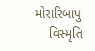મોરારિબાપુ
    વિસ્મૃતિ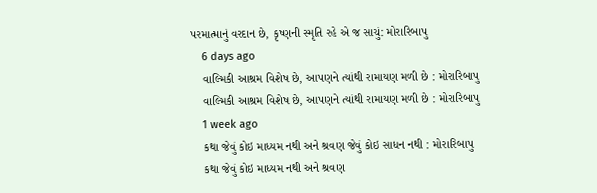પરમાત્માનું વરદાન છે, કૃષ્ણની સ્મૃતિ રહે એ જ સાચું: મોરારિબાપુ
    6 days ago
    વાલ્મિકી આશ્રમ વિશેષ છે, આપણને ત્યાંથી રામાયણ મળી છે : મોરારિબાપુ
    વાલ્મિકી આશ્રમ વિશેષ છે, આપણને ત્યાંથી રામાયણ મળી છે : મોરારિબાપુ
    1 week ago
    કથા જેવું કોઇ માધ્યમ નથી અને શ્રવણ જેવું કોઇ સાધન નથી : મોરારિબાપુ
    કથા જેવું કોઇ માધ્યમ નથી અને શ્રવણ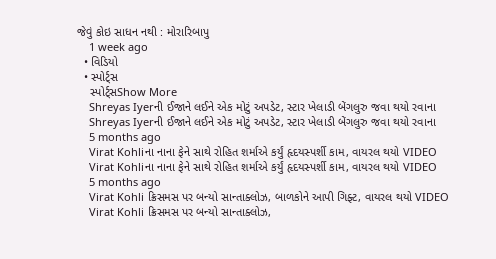જેવું કોઇ સાધન નથી : મોરારિબાપુ
    1 week ago
  • વિડિયો
  • સ્પોર્ટ્સ
    સ્પોર્ટ્સShow More
    Shreyas Iyerની ઈજાને લઈને એક મોટું અપડેટ, સ્ટાર ખેલાડી બેંગલુરુ જવા થયો રવાના
    Shreyas Iyerની ઈજાને લઈને એક મોટું અપડેટ, સ્ટાર ખેલાડી બેંગલુરુ જવા થયો રવાના
    5 months ago
    Virat Kohliના નાના ફેને સાથે રોહિત શર્માએ કર્યું હૃદયસ્પર્શી કામ, વાયરલ થયો VIDEO
    Virat Kohliના નાના ફેને સાથે રોહિત શર્માએ કર્યું હૃદયસ્પર્શી કામ, વાયરલ થયો VIDEO
    5 months ago
    Virat Kohli ક્રિસમસ પર બન્યો સાન્તાક્લોઝ, બાળકોને આપી ગિફ્ટ, વાયરલ થયો VIDEO
    Virat Kohli ક્રિસમસ પર બન્યો સાન્તાક્લોઝ,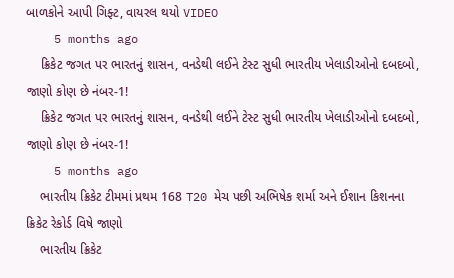બાળકોને આપી ગિફ્ટ, વાયરલ થયો VIDEO
    5 months ago
    ક્રિકેટ જગત પર ભારતનું શાસન, વનડેથી લઈને ટેસ્ટ સુધી ભારતીય ખેલાડીઓનો દબદબો, જાણો કોણ છે નંબર-1!
    ક્રિકેટ જગત પર ભારતનું શાસન, વનડેથી લઈને ટેસ્ટ સુધી ભારતીય ખેલાડીઓનો દબદબો, જાણો કોણ છે નંબર-1!
    5 months ago
    ભારતીય ક્રિકેટ ટીમમાં પ્રથમ 168 T20 મેચ પછી અભિષેક શર્મા અને ઈશાન કિશનના ક્રિકેટ રેકોર્ડ વિષે જાણો
    ભારતીય ક્રિકેટ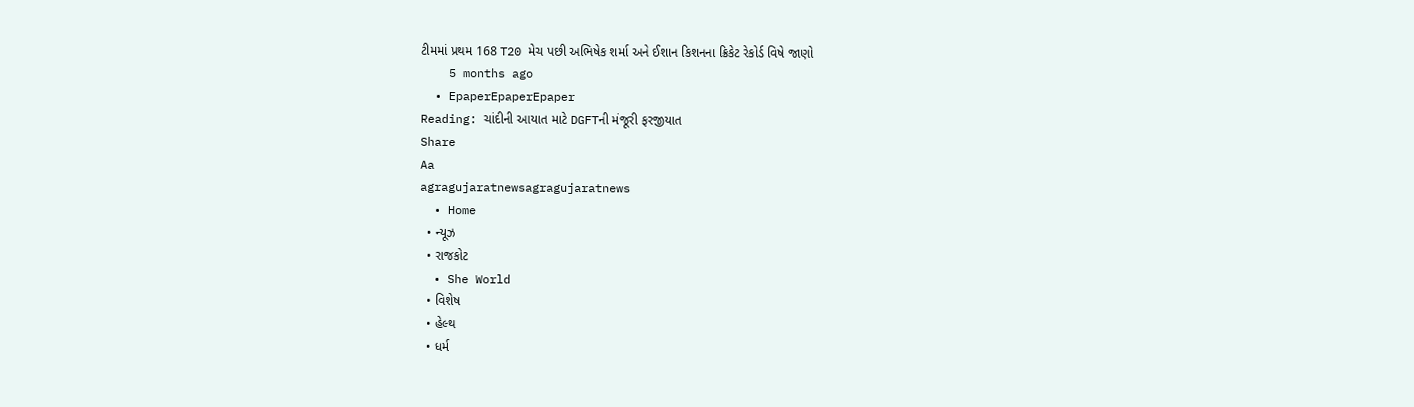ટીમમાં પ્રથમ 168 T20 મેચ પછી અભિષેક શર્મા અને ઈશાન કિશનના ક્રિકેટ રેકોર્ડ વિષે જાણો
    5 months ago
  • EpaperEpaperEpaper
Reading: ચાંદીની આયાત માટે DGFTની મંજૂરી ફરજીયાત
Share
Aa
agragujaratnewsagragujaratnews
  • Home
  • ન્યૂઝ
  • રાજકોટ
  • She World
  • વિશેષ
  • હેલ્થ
  • ધર્મ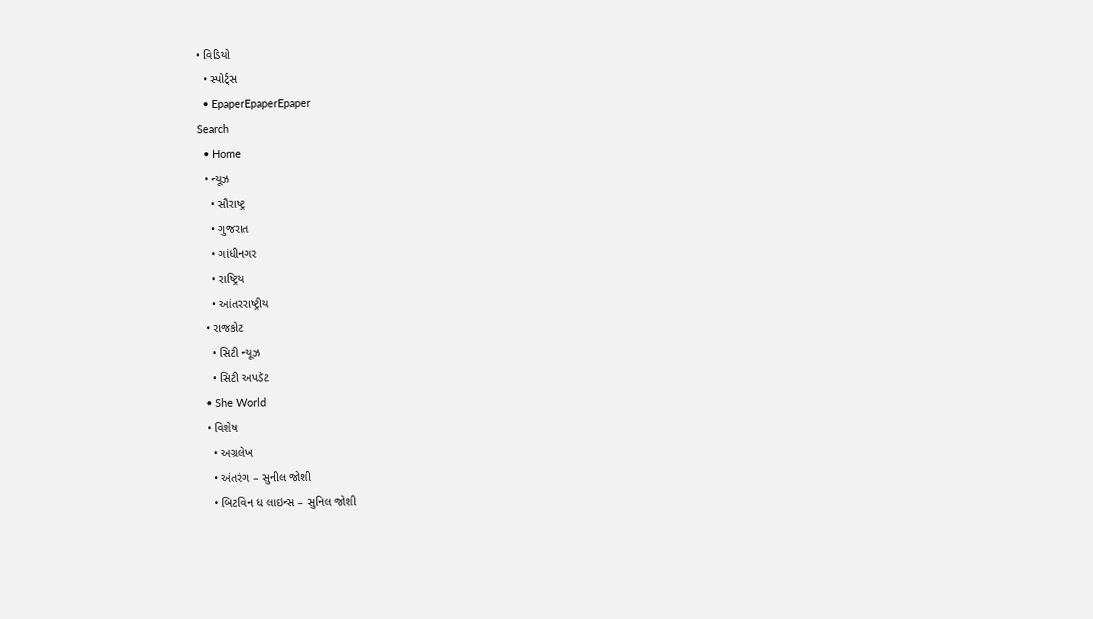• વિડિયો
  • સ્પોર્ટ્સ
  • EpaperEpaperEpaper
Search
  • Home
  • ન્યૂઝ
    • સૌરાષ્ટ્ર
    • ગુજરાત
    • ગાંધીનગર
    • રાષ્ટ્રિય
    • આંતરરાષ્ટ્રીય
  • રાજકોટ
    • સિટી ન્યૂઝ
    • સિટી અપડૅટ
  • She World
  • વિશેષ
    • અગ્રલેખ
    • અંતરંગ – સુનીલ જોશી
    • બિટવિન ધ લાઇન્સ – સુનિલ જોશી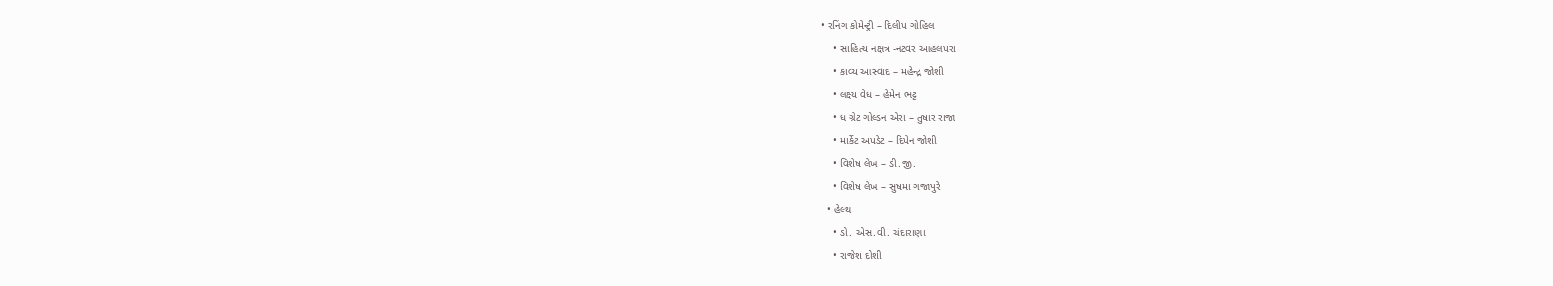• રનિંગ કોમેન્ટ્રી – દિલીપ ગોહિલ
    • સાહિત્ય નક્ષત્ર -નટવર આહલપરા
    • કાવ્ય આસ્વાદ – મહેન્દ્ર જોશી
    • લક્ષ્ય વેધ – હેમેન ભટ્ટ
    • ધ ગ્રેટ ગોલ્ડન એરા – તુષાર રાજા
    • માર્કેટ અપડેટ – દિપેન જોશી
    • વિશેષ લેખ – ડી.જી.
    • વિશેષ લેખ – સુષમા ગજાપુરે
  • હેલ્થ
    • ડો. એસ.વી. ચંદારાણા
    • રાજેશ દોશી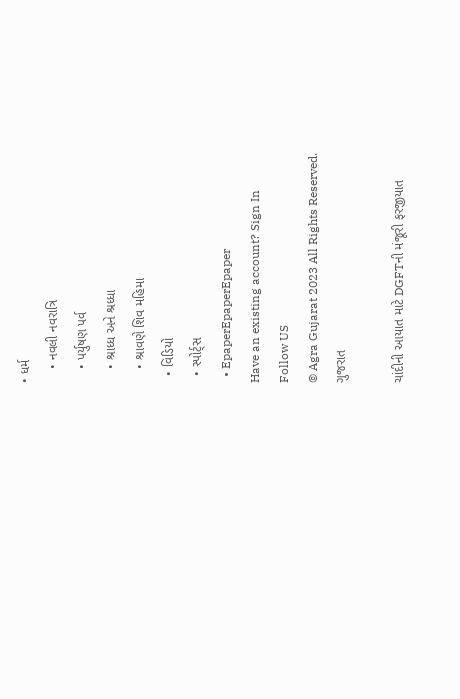• ધર્મ
    • નવલી નવરાત્રિ
    • પર્યુષણ પર્વ
    • શ્રાધ્ધ અને શ્રધ્ધા
    • શ્રાવણે શિવ મહિમા
  • વિડિયો
  • સ્પોર્ટ્સ
  • EpaperEpaperEpaper
Have an existing account? Sign In
Follow US
© Agra Gujarat 2023 All Rights Reserved.
ગુજરાત

ચાંદીની આયાત માટે DGFTની મંજૂરી ફરજીયાત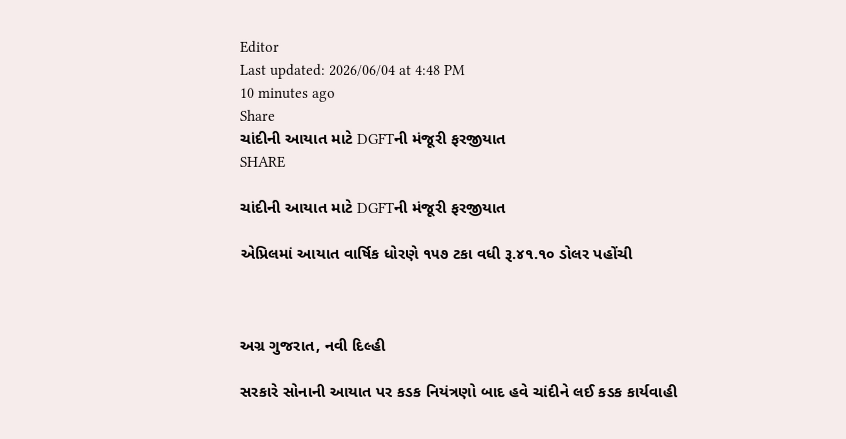Editor
Last updated: 2026/06/04 at 4:48 PM
10 minutes ago
Share
ચાંદીની આયાત માટે DGFTની મંજૂરી ફરજીયાત
SHARE

ચાંદીની આયાત માટે DGFTની મંજૂરી ફરજીયાત

એપ્રિલમાં આયાત વાર્ષિક ધોરણે ૧૫૭ ટકા વધી રૂ.૪૧.૧૦ ડોલર પહોંચી



અગ્ર ગુજરાત, નવી દિલ્હી

સરકારે સોનાની આયાત પર કડક નિયંત્રણો બાદ હવે ચાંદીને લઈ કડક કાર્યવાહી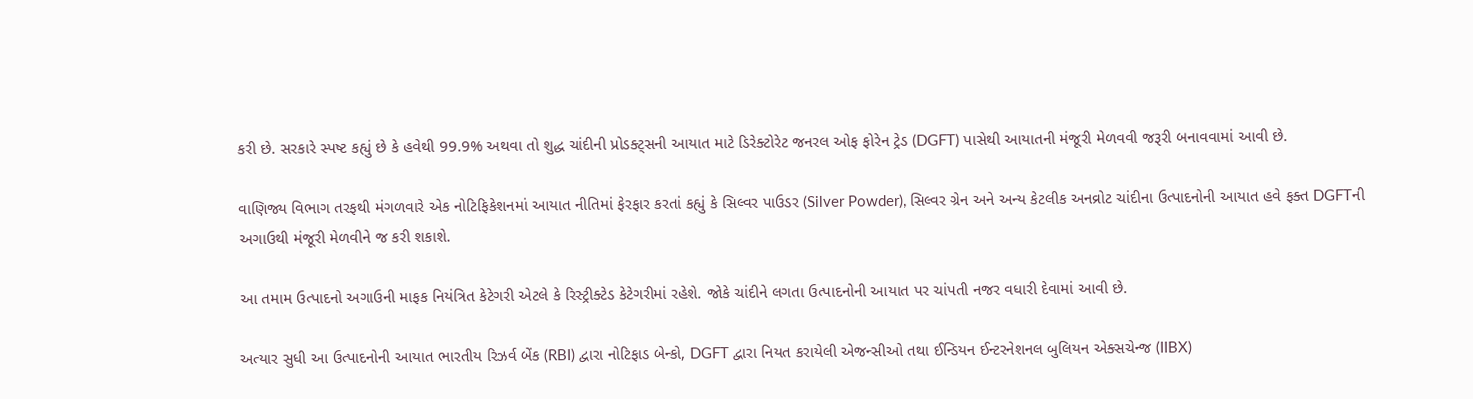કરી છે. સરકારે સ્પષ્ટ કહ્યું છે કે હવેથી 99.9% અથવા તો શુદ્ધ ચાંદીની પ્રોડક્ટ્સની આયાત માટે ડિરેક્ટોરેટ જનરલ ઓફ ફોરેન ટ્રેડ (DGFT) પાસેથી આયાતની મંજૂરી મેળવવી જરૂરી બનાવવામાં આવી છે.

વાણિજ્ય વિભાગ તરફથી મંગળવારે એક નોટિફિકેશનમાં આયાત નીતિમાં ફેરફાર કરતાં કહ્યું કે સિલ્વર પાઉડર (Silver Powder), સિલ્વર ગ્રેન અને અન્ય કેટલીક અનવ્રોટ ચાંદીના ઉત્પાદનોની આયાત હવે ફક્ત DGFTની અગાઉથી મંજૂરી મેળવીને જ કરી શકાશે.

આ તમામ ઉત્પાદનો અગાઉની માફક નિયંત્રિત કેટેગરી એટલે કે રિસ્ટ્રીક્ટેડ કેટેગરીમાં રહેશે. જોકે ચાંદીને લગતા ઉત્પાદનોની આયાત પર ચાંપતી નજર વધારી દેવામાં આવી છે.

અત્યાર સુધી આ ઉત્પાદનોની આયાત ભારતીય રિઝર્વ બેંક (RBI) દ્વારા નોટિફાડ બેન્કો, DGFT દ્વારા નિયત કરાયેલી એજન્સીઓ તથા ઈન્ડિયન ઈન્ટરનેશનલ બુલિયન એક્સચેન્જ (IIBX)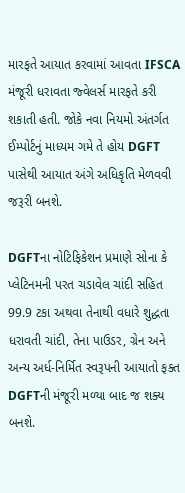મારફતે આયાત કરવામાં આવતા IFSCA મંજૂરી ધરાવતા જ્વેલર્સ મારફતે કરી શકાતી હતી. જોકે નવા નિયમો અંતર્ગત ઈમ્પોર્ટનું માધ્યમ ગમે તે હોય DGFT પાસેથી આયાત અંગે અધિકૃતિ મેળવવી જરૂરી બનશે.

DGFTના નોટિફિકેશન પ્રમાણે સોના કે પ્લેટિનમની પરત ચડાવેલ ચાંદી સહિત 99.9 ટકા અથવા તેનાથી વધારે શુદ્ધતા ધરાવતી ચાંદી, તેના પાઉડર, ગ્રેન અને અન્ય અર્ધ-નિર્મિત સ્વરૂપની આયાતો ફક્ત DGFTની મંજૂરી મળ્યા બાદ જ શક્ય બનશે.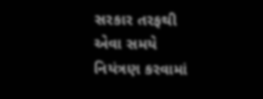સરકાર તરફથી એવા સમયે નિયંત્રણ કરવામાં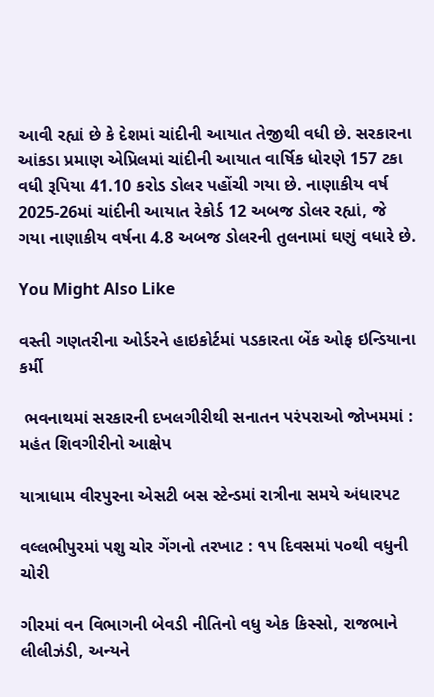આવી રહ્યાં છે કે દેશમાં ચાંદીની આયાત તેજીથી વધી છે. સરકારના આંકડા પ્રમાણ એપ્રિલમાં ચાંદીની આયાત વાર્ષિક ધોરણે 157 ટકા વધી રૂપિયા 41.10 કરોડ ડોલર પહોંચી ગયા છે. નાણાકીય વર્ષ 2025-26માં ચાંદીની આયાત રેકોર્ડ 12 અબજ ડોલર રહ્યાં, જે ગયા નાણાકીય વર્ષના 4.8 અબજ ડોલરની તુલનામાં ઘણું વધારે છે.

You Might Also Like

વસ્તી ગણતરીના ઓર્ડરને હાઇકોર્ટમાં પડકારતા બેંક ઓફ ઇન્ડિયાના કર્મી

 ભવનાથમાં સરકારની દખલગીરીથી સનાતન પરંપરાઓ જોખમમાં : મહંત શિવગીરીનો આક્ષેપ

યાત્રાધામ વીરપુરના એસટી બસ સ્ટેન્ડમાં રાત્રીના સમયે અંધારપટ

વલ્લભીપુરમાં પશુ ચોર ગેંગનો તરખાટ : ૧૫ દિવસમાં ૫૦થી વધુની ચોરી

ગીરમાં વન વિભાગની બેવડી નીતિનો વધુ એક કિસ્સો, રાજભાને લીલીઝંડી, અન્યને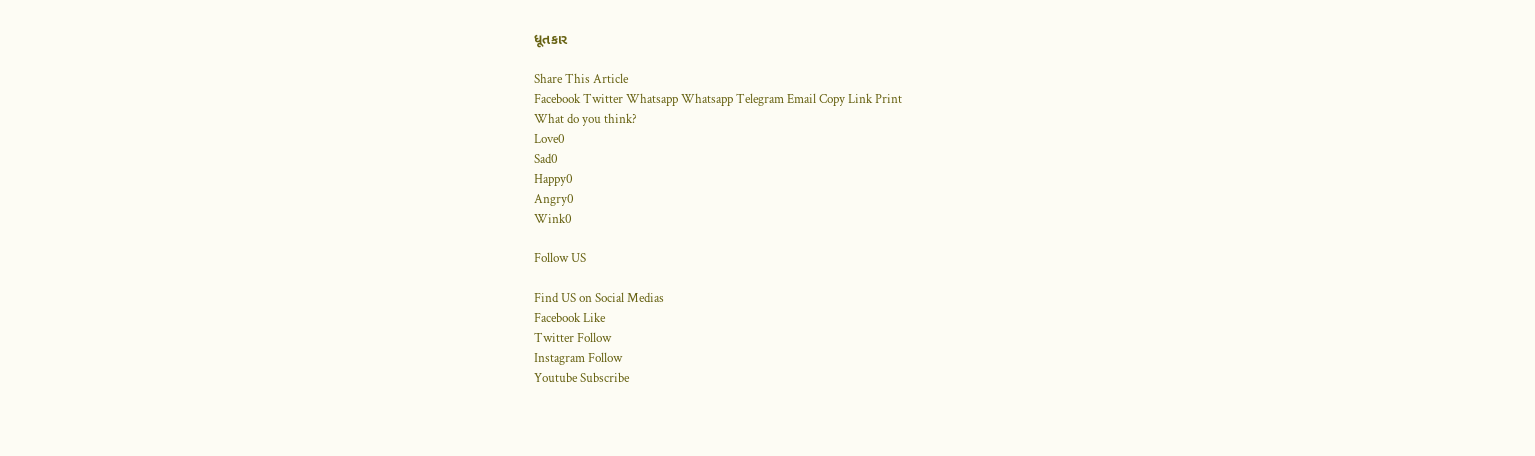ધૂતકાર

Share This Article
Facebook Twitter Whatsapp Whatsapp Telegram Email Copy Link Print
What do you think?
Love0
Sad0
Happy0
Angry0
Wink0

Follow US

Find US on Social Medias
Facebook Like
Twitter Follow
Instagram Follow
Youtube Subscribe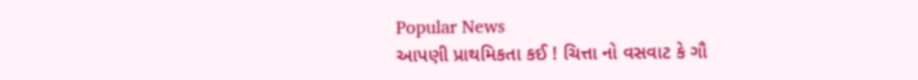Popular News
આપણી પ્રાથમિકતા કઈ ! ચિત્તા નો વસવાટ કે ગૌ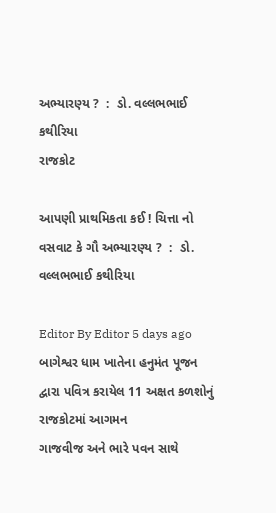અભ્યારણ્ય ?  :  ડો. વલ્લભભાઈ કથીરિયા
રાજકોટ

આપણી પ્રાથમિકતા કઈ ! ચિત્તા નો વસવાટ કે ગૌ અભ્યારણ્ય ?  :  ડો. વલ્લભભાઈ કથીરિયા

Editor By Editor 5 days ago
બાગેશ્વર ધામ ખાતેના હનુમંત પૂજન દ્વારા પવિત્ર કરાયેલ 11 અક્ષત કળશોનું રાજકોટમાં આગમન
ગાજવીજ અને ભારે પવન સાથે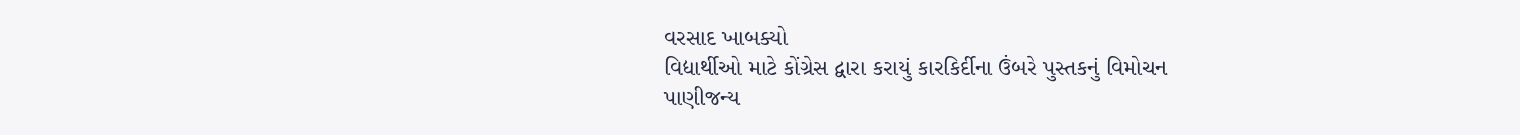વરસાદ ખાબક્યો
વિદ્યાર્થીઓ માટે કોંગ્રેસ દ્વારા કરાયું કારકિર્દીના ઉંબરે પુસ્તકનું વિમોચન
પાણીજન્ય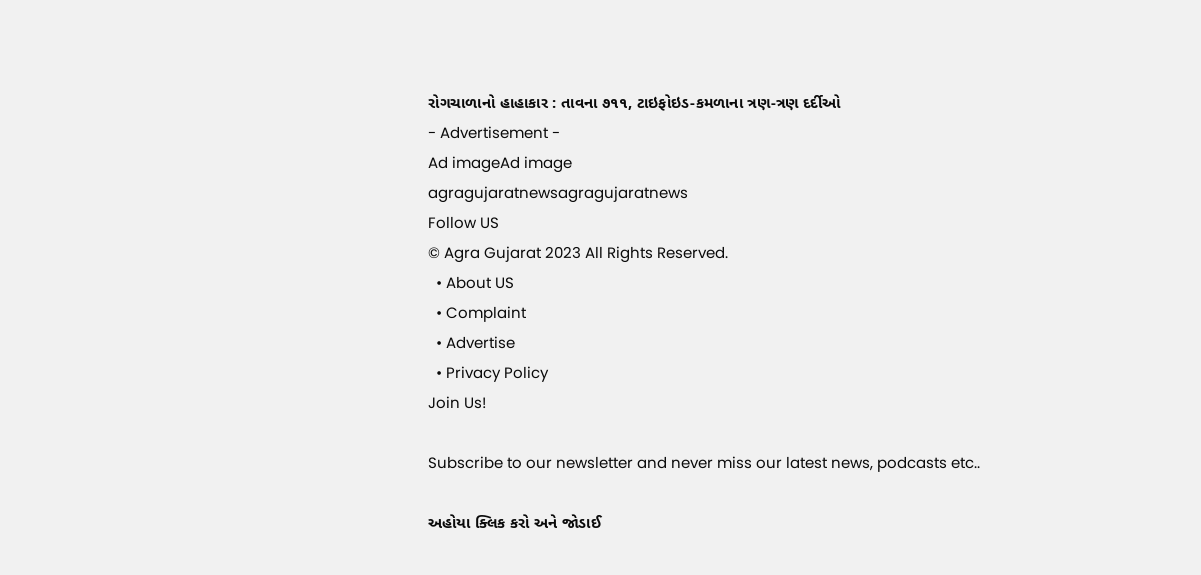રોગચાળાનો હાહાકાર : તાવના ૭૧૧, ટાઇફોઇડ-કમળાના ત્રણ-ત્રણ દર્દીઓ
- Advertisement -
Ad imageAd image
agragujaratnewsagragujaratnews
Follow US
© Agra Gujarat 2023 All Rights Reserved.
  • About US
  • Complaint
  • Advertise
  • Privacy Policy
Join Us!

Subscribe to our newsletter and never miss our latest news, podcasts etc..

અહોયા ક્લિક કરો અને જોડાઈ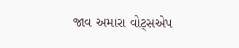જાવ અમારા વોટ્સએપ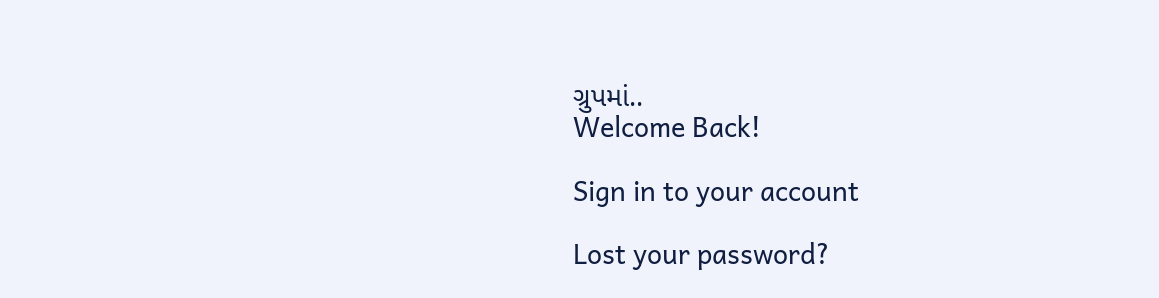ગ્રુપમાં..
Welcome Back!

Sign in to your account

Lost your password?